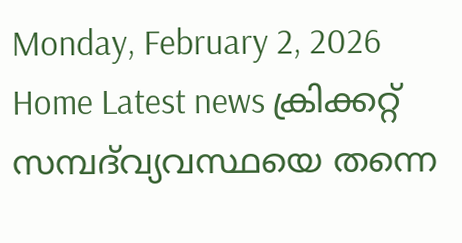Monday, February 2, 2026
Home Latest news ക്രിക്കറ്റ് സമ്പദ്‌വ്യവസ്ഥയെ തന്നെ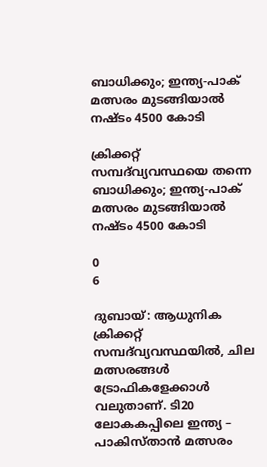ബാധിക്കും; ഇന്ത്യ-പാക് മത്സരം മുടങ്ങിയാൽ നഷ്ടം 4500 കോടി

ക്രിക്കറ്റ് സമ്പദ്‌വ്യവസ്ഥയെ തന്നെ ബാധിക്കും; ഇന്ത്യ-പാക് മത്സരം മുടങ്ങിയാൽ നഷ്ടം 4500 കോടി

0
6

ദുബായ്: ആധുനിക ക്രിക്കറ്റ് സമ്പദ്‌വ്യവസ്ഥയിൽ, ചില മത്സരങ്ങൾ ട്രോഫികളേക്കാൾ വലുതാണ്. ടി20 ലോകകപ്പിലെ ഇന്ത്യ – പാകിസ്താൻ മത്സരം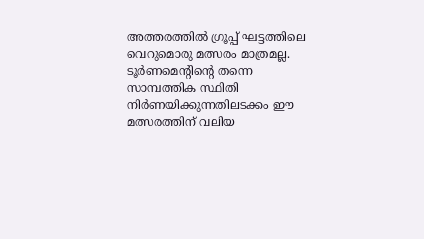അത്തരത്തിൽ ഗ്രൂപ്പ് ഘട്ടത്തിലെ വെറുമൊരു മത്സരം മാത്രമല്ല. ടൂർണമെന്റിന്റെ തന്നെ സാമ്പത്തിക സ്ഥിതി നിർണയിക്കുന്നതിലടക്കം ഈ മത്സരത്തിന് വലിയ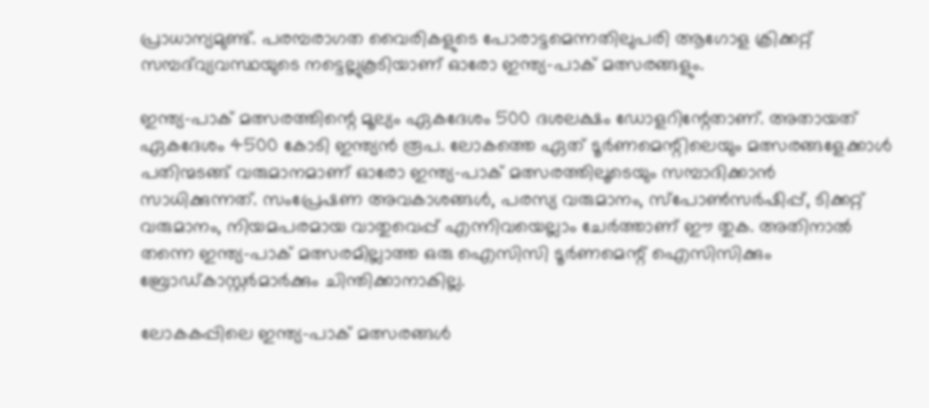പ്രാധാന്യമുണ്ട്. പരമ്പരാഗത വൈരികളുടെ പോരാട്ടമെന്നതിലുപരി ആഗോള ക്രിക്കറ്റ് സമ്പദ്‌വ്യവസ്ഥയുടെ നട്ടെല്ലുകൂടിയാണ് ഓരോ ഇന്ത്യ-പാക് മത്സരങ്ങളും.

ഇന്ത്യ-പാക് മത്സരത്തിന്റെ മൂല്യം ഏകദേശം 500 ദശലക്ഷം ഡോളറിന്റേതാണ്. അതായത് ഏകദേശം 4500 കോടി ഇന്ത്യൻ രൂപ. ലോകത്തെ ഏത് ടൂർണമെന്റിലെയും മത്സരങ്ങളേക്കാൾ പതിന്മടങ്ങ് വരുമാനമാണ് ഓരോ ഇന്ത്യ-പാക് മത്സരത്തിലൂടെയും സമ്പാദിക്കാൻ സാധിക്കുന്നത്. സംപ്രേഷണ അവകാശങ്ങൾ, പരസ്യ വരുമാനം, സ്‌പോൺസർഷിപ്പ്, ടിക്കറ്റ് വരുമാനം, നിയമപരമായ വാതുവെപ്പ് എന്നിവയെല്ലാം ചേർത്താണ് ഈ തുക. അതിനാൽ തന്നെ ഇന്ത്യ-പാക് മത്സരമില്ലാത്ത ഒരു ഐസിസി ടൂർണമെന്റ് ഐസിസിക്കും ബ്രോഡ്കാസ്റ്റർമാർക്കും ചിന്തിക്കാനാകില്ല.

ലോകകപ്പിലെ ഇന്ത്യ-പാക് മത്സരങ്ങൾ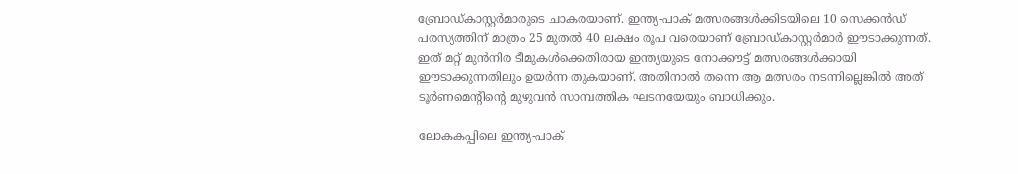ബ്രോഡ്കാസ്റ്റർമാരുടെ ചാകരയാണ്. ഇന്ത്യ-പാക് മത്സരങ്ങൾക്കിടയിലെ 10 സെക്കൻഡ് പരസ്യത്തിന് മാത്രം 25 മുതൽ 40 ലക്ഷം രൂപ വരെയാണ് ബ്രോഡ്കാസ്റ്റർമാർ ഈടാക്കുന്നത്. ഇത് മറ്റ് മുൻനിര ടീമുകൾക്കെതിരായ ഇന്ത്യയുടെ നോക്കൗട്ട് മത്സരങ്ങൾക്കായി ഈടാക്കുന്നതിലും ഉയർന്ന തുകയാണ്. അതിനാൽ തന്നെ ആ മത്സരം നടന്നില്ലെങ്കിൽ അത് ടൂർണമെന്റിന്റെ മുഴുവൻ സാമ്പത്തിക ഘടനയേയും ബാധിക്കും.

ലോകകപ്പിലെ ഇന്ത്യ-പാക്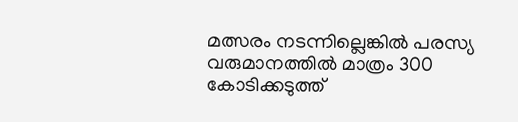മത്സരം നടന്നില്ലെങ്കിൽ പരസ്യ വരുമാനത്തിൽ മാത്രം 300 കോടിക്കടുത്ത്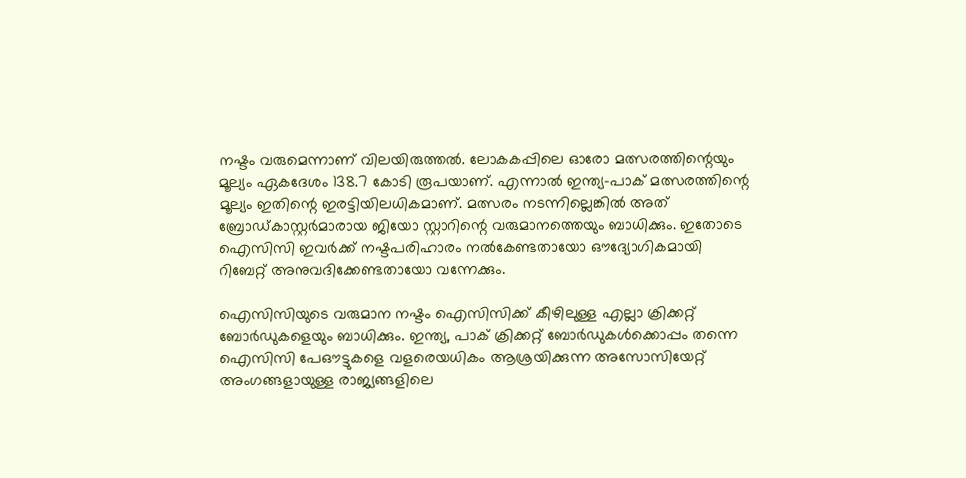നഷ്ടം വരുമെന്നാണ് വിലയിരുത്തൽ. ലോകകപ്പിലെ ഓരോ മത്സരത്തിന്റെയും മൂല്യം ഏകദേശം 138.7 കോടി രൂപയാണ്. എന്നാൽ ഇന്ത്യ-പാക് മത്സരത്തിന്റെ മൂല്യം ഇതിന്റെ ഇരട്ടിയിലധികമാണ്. മത്സരം നടന്നില്ലെങ്കിൽ അത് ബ്രോഡ്കാസ്റ്റർമാരായ ജിയോ സ്റ്റാറിന്റെ വരുമാനത്തെയും ബാധിക്കും. ഇതോടെ ഐസിസി ഇവർക്ക് നഷ്ടപരിഹാരം നൽകേണ്ടതായോ ഔദ്യോഗികമായി റിബേറ്റ് അനുവദിക്കേണ്ടതായോ വന്നേക്കും.

ഐസിസിയുടെ വരുമാന നഷ്ടം ഐസിസിക്ക് കീഴിലുള്ള എല്ലാ ക്രിക്കറ്റ് ബോർഡുകളെയും ബാധിക്കും. ഇന്ത്യ, പാക് ക്രിക്കറ്റ് ബോർഡുകൾക്കൊപ്പം തന്നെ ഐസിസി പേഔട്ടുകളെ വളരെയധികം ആശ്രയിക്കുന്ന അസോസിയേറ്റ് അംഗങ്ങളായുള്ള രാജ്യങ്ങളിലെ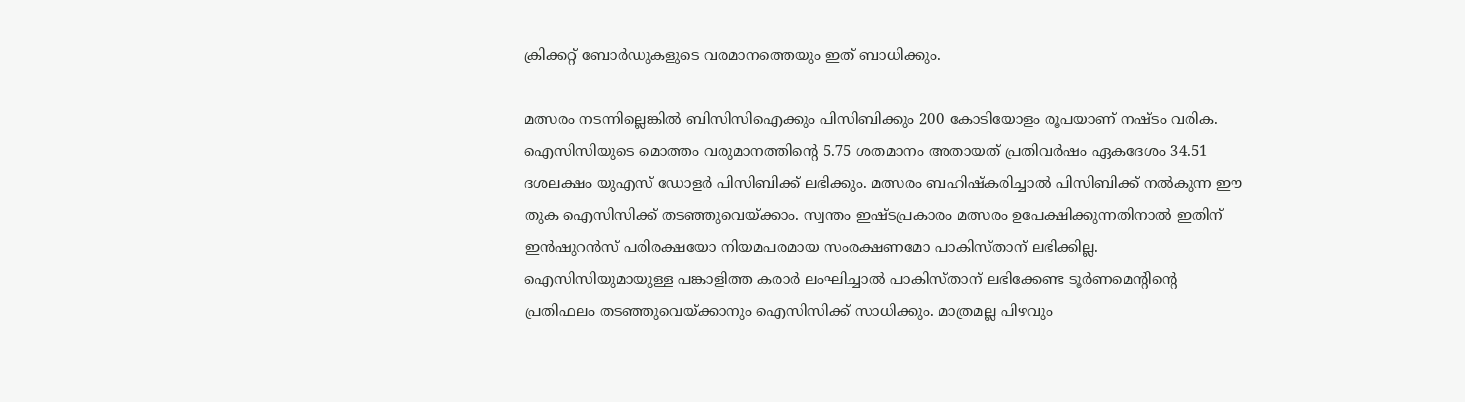ക്രിക്കറ്റ് ബോർഡുകളുടെ വരമാനത്തെയും ഇത് ബാധിക്കും.

മത്സരം നടന്നില്ലെങ്കിൽ ബിസിസിഐക്കും പിസിബിക്കും 200 കോടിയോളം രൂപയാണ് നഷ്ടം വരിക. ഐസിസിയുടെ മൊത്തം വരുമാനത്തിന്റെ 5.75 ശതമാനം അതായത് പ്രതിവർഷം ഏകദേശം 34.51 ദശലക്ഷം യുഎസ് ഡോളർ പിസിബിക്ക് ലഭിക്കും. മത്സരം ബഹിഷ്‌കരിച്ചാൽ പിസിബിക്ക് നൽകുന്ന ഈ തുക ഐസിസിക്ക് തടഞ്ഞുവെയ്ക്കാം. സ്വന്തം ഇഷ്ടപ്രകാരം മത്സരം ഉപേക്ഷിക്കുന്നതിനാൽ ഇതിന് ഇൻഷുറൻസ് പരിരക്ഷയോ നിയമപരമായ സംരക്ഷണമോ പാകിസ്താന് ലഭിക്കില്ല. ഐസിസിയുമായുള്ള പങ്കാളിത്ത കരാർ ലംഘിച്ചാൽ പാകിസ്താന് ലഭിക്കേണ്ട ടൂർണമെന്റിന്റെ പ്രതിഫലം തടഞ്ഞുവെയ്ക്കാനും ഐസിസിക്ക് സാധിക്കും. മാത്രമല്ല പിഴവും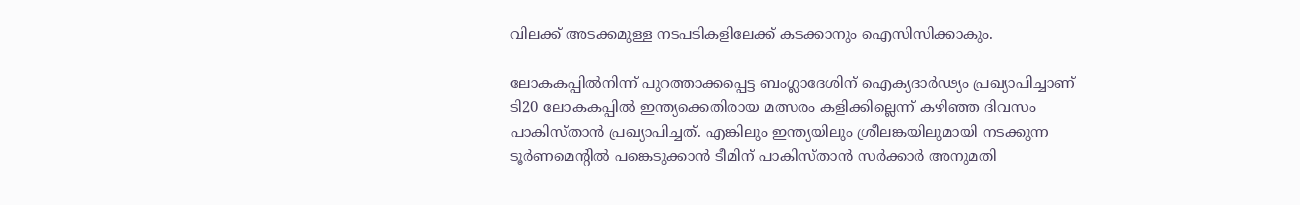വിലക്ക് അടക്കമുള്ള നടപടികളിലേക്ക് കടക്കാനും ഐസിസിക്കാകും.

ലോകകപ്പിൽനിന്ന് പുറത്താക്കപ്പെട്ട ബംഗ്ലാദേശിന് ഐക്യദാർഢ്യം പ്രഖ്യാപിച്ചാണ് ടി20 ലോകകപ്പിൽ ഇന്ത്യക്കെതിരായ മത്സരം കളിക്കില്ലെന്ന് കഴിഞ്ഞ ദിവസം പാകിസ്താൻ പ്രഖ്യാപിച്ചത്. എങ്കിലും ഇന്ത്യയിലും ശ്രീലങ്കയിലുമായി നടക്കുന്ന ടൂർണമെന്റിൽ പങ്കെടുക്കാൻ ടീമിന് പാകിസ്താൻ സർക്കാർ അനുമതി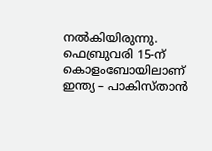നൽകിയിരുന്നു. ഫെബ്രുവരി 15-ന് കൊളംബോയിലാണ് ഇന്ത്യ – പാകിസ്താൻ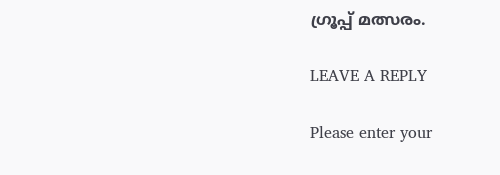ഗ്രൂപ്പ് മത്സരം.

LEAVE A REPLY

Please enter your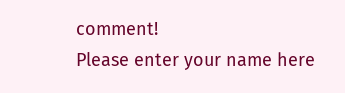comment!
Please enter your name here